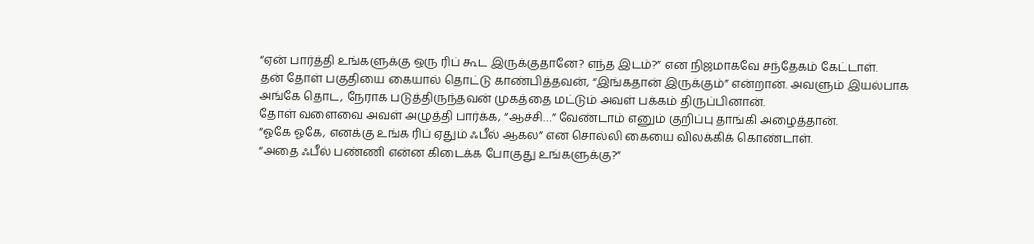“ஏன் பார்த்தி உங்களுக்கு ஒரு ரிப் கூட இருக்குதானே? எந்த இடம்?” என நிஜமாகவே சந்தேகம் கேட்டாள்.
தன் தோள் பகுதியை கையால் தொட்டு காண்பித்தவன், “இங்கதான் இருக்கும்” என்றான். அவளும் இயல்பாக அங்கே தொட, நேராக படுத்திருந்தவன் முகத்தை மட்டும் அவள் பக்கம் திருப்பினான்.
தோள் வளைவை அவள் அழுத்தி பார்க்க, “ஆச்சி…” வேண்டாம் எனும் குறிப்பு தாங்கி அழைத்தான்.
“ஓகே ஓகே, எனக்கு உங்க ரிப் ஏதும் ஃபீல் ஆகல” என சொல்லி கையை விலக்கிக் கொண்டாள்.
“அதை ஃபீல் பண்ணி என்ன கிடைக்க போகுது உங்களுக்கு?”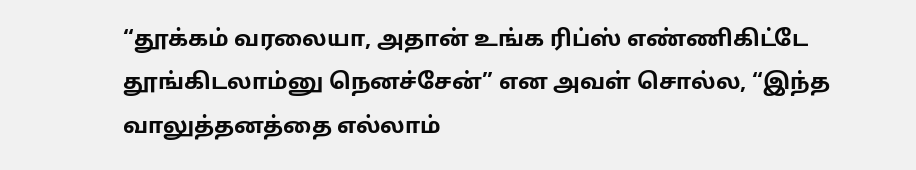“தூக்கம் வரலையா, அதான் உங்க ரிப்ஸ் எண்ணிகிட்டே தூங்கிடலாம்னு நெனச்சேன்” என அவள் சொல்ல, “இந்த வாலுத்தனத்தை எல்லாம்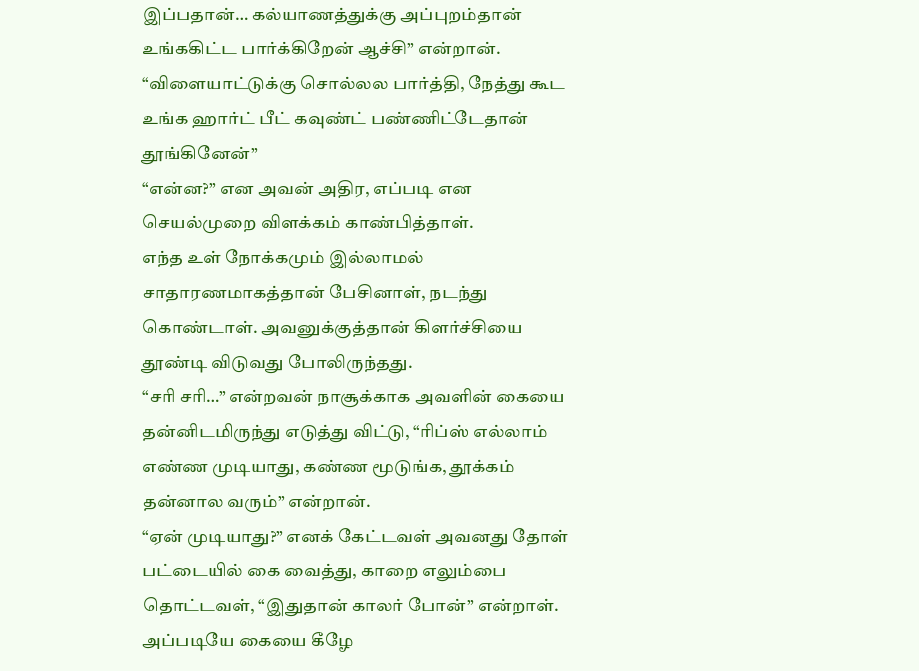இப்பதான்… கல்யாணத்துக்கு அப்புறம்தான் உங்ககிட்ட பார்க்கிறேன் ஆச்சி” என்றான்.
“விளையாட்டுக்கு சொல்லல பார்த்தி, நேத்து கூட உங்க ஹார்ட் பீட் கவுண்ட் பண்ணிட்டேதான் தூங்கினேன்”
“என்ன?” என அவன் அதிர, எப்படி என செயல்முறை விளக்கம் காண்பித்தாள்.
எந்த உள் நோக்கமும் இல்லாமல் சாதாரணமாகத்தான் பேசினாள், நடந்து கொண்டாள். அவனுக்குத்தான் கிளர்ச்சியை தூண்டி விடுவது போலிருந்தது.
“சரி சரி…” என்றவன் நாசூக்காக அவளின் கையை தன்னிடமிருந்து எடுத்து விட்டு, “ரிப்ஸ் எல்லாம் எண்ண முடியாது, கண்ண மூடுங்க, தூக்கம் தன்னால வரும்” என்றான்.
“ஏன் முடியாது?” எனக் கேட்டவள் அவனது தோள் பட்டையில் கை வைத்து, காறை எலும்பை தொட்டவள், “இதுதான் காலர் போன்” என்றாள். அப்படியே கையை கீழே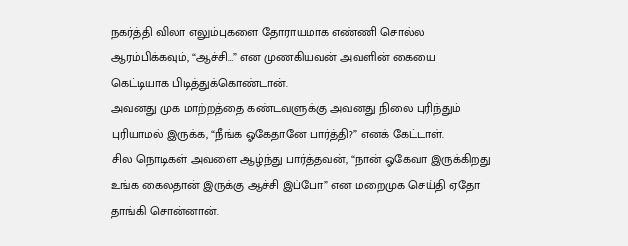நகர்த்தி விலா எலும்புகளை தோராயமாக எண்ணி சொல்ல ஆரம்பிக்கவும், “ஆச்சி…” என முணகியவன் அவளின் கையை கெட்டியாக பிடித்துக்கொண்டான்.
அவனது முக மாற்றத்தை கண்டவளுக்கு அவனது நிலை புரிந்தும் புரியாமல் இருக்க, “நீங்க ஓகேதானே பார்த்தி?” எனக் கேட்டாள்.
சில நொடிகள் அவளை ஆழ்ந்து பார்த்தவன், “நான் ஓகேவா இருக்கிறது உங்க கைலதான் இருக்கு ஆச்சி இப்போ” என மறைமுக செய்தி ஏதோ தாங்கி சொன்னான்.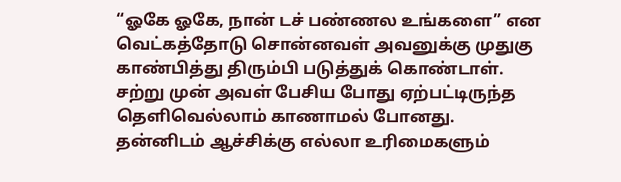“ஓகே ஓகே, நான் டச் பண்ணல உங்களை” என வெட்கத்தோடு சொன்னவள் அவனுக்கு முதுகு காண்பித்து திரும்பி படுத்துக் கொண்டாள்.
சற்று முன் அவள் பேசிய போது ஏற்பட்டிருந்த தெளிவெல்லாம் காணாமல் போனது.
தன்னிடம் ஆச்சிக்கு எல்லா உரிமைகளும்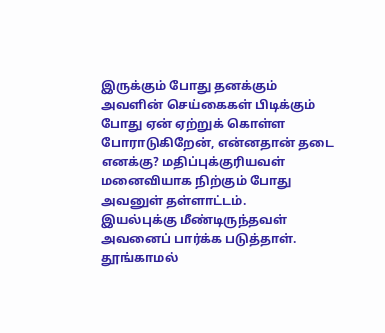இருக்கும் போது தனக்கும் அவளின் செய்கைகள் பிடிக்கும் போது ஏன் ஏற்றுக் கொள்ள போராடுகிறேன், என்னதான் தடை எனக்கு? மதிப்புக்குரியவள் மனைவியாக நிற்கும் போது அவனுள் தள்ளாட்டம்.
இயல்புக்கு மீண்டிருந்தவள் அவனைப் பார்க்க படுத்தாள். தூங்காமல்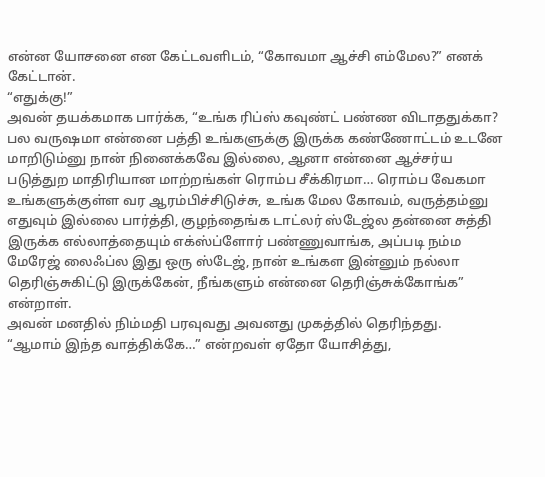என்ன யோசனை என கேட்டவளிடம், “கோவமா ஆச்சி எம்மேல?” எனக் கேட்டான்.
“எதுக்கு!”
அவன் தயக்கமாக பார்க்க, “உங்க ரிப்ஸ் கவுண்ட் பண்ண விடாததுக்கா? பல வருஷமா என்னை பத்தி உங்களுக்கு இருக்க கண்ணோட்டம் உடனே மாறிடும்னு நான் நினைக்கவே இல்லை, ஆனா என்னை ஆச்சர்ய படுத்துற மாதிரியான மாற்றங்கள் ரொம்ப சீக்கிரமா… ரொம்ப வேகமா உங்களுக்குள்ள வர ஆரம்பிச்சிடுச்சு, உங்க மேல கோவம், வருத்தம்னு எதுவும் இல்லை பார்த்தி, குழந்தைங்க டாட்லர் ஸ்டேஜ்ல தன்னை சுத்தி இருக்க எல்லாத்தையும் எக்ஸ்ப்ளோர் பண்ணுவாங்க, அப்படி நம்ம மேரேஜ் லைஃப்ல இது ஒரு ஸ்டேஜ், நான் உங்கள இன்னும் நல்லா தெரிஞ்சுகிட்டு இருக்கேன், நீங்களும் என்னை தெரிஞ்சுக்கோங்க” என்றாள்.
அவன் மனதில் நிம்மதி பரவுவது அவனது முகத்தில் தெரிந்தது.
“ஆமாம் இந்த வாத்திக்கே…” என்றவள் ஏதோ யோசித்து,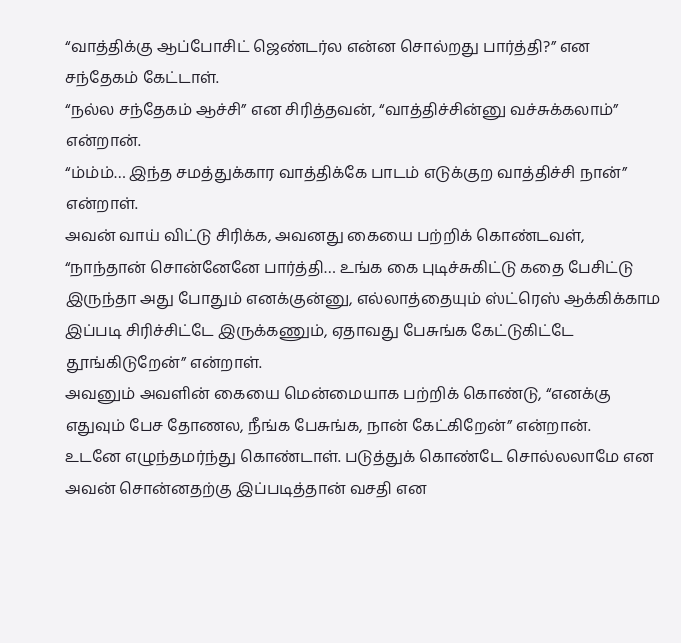“வாத்திக்கு ஆப்போசிட் ஜெண்டர்ல என்ன சொல்றது பார்த்தி?” என சந்தேகம் கேட்டாள்.
“நல்ல சந்தேகம் ஆச்சி” என சிரித்தவன், “வாத்திச்சின்னு வச்சுக்கலாம்” என்றான்.
“ம்ம்ம்… இந்த சமத்துக்கார வாத்திக்கே பாடம் எடுக்குற வாத்திச்சி நான்” என்றாள்.
அவன் வாய் விட்டு சிரிக்க, அவனது கையை பற்றிக் கொண்டவள், “நாந்தான் சொன்னேனே பார்த்தி… உங்க கை புடிச்சுகிட்டு கதை பேசிட்டு இருந்தா அது போதும் எனக்குன்னு, எல்லாத்தையும் ஸ்ட்ரெஸ் ஆக்கிக்காம இப்படி சிரிச்சிட்டே இருக்கணும், ஏதாவது பேசுங்க கேட்டுகிட்டே தூங்கிடுறேன்” என்றாள்.
அவனும் அவளின் கையை மென்மையாக பற்றிக் கொண்டு, “எனக்கு எதுவும் பேச தோணல, நீங்க பேசுங்க, நான் கேட்கிறேன்” என்றான்.
உடனே எழுந்தமர்ந்து கொண்டாள். படுத்துக் கொண்டே சொல்லலாமே என அவன் சொன்னதற்கு இப்படித்தான் வசதி என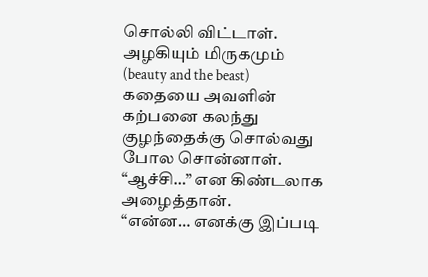சொல்லி விட்டாள். அழகியும் மிருகமும் (beauty and the beast) கதையை அவளின் கற்பனை கலந்து குழந்தைக்கு சொல்வது போல சொன்னாள்.
“ஆச்சி…” என கிண்டலாக அழைத்தான்.
“என்ன… எனக்கு இப்படி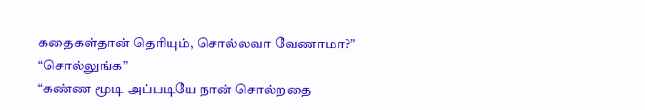கதைகள்தான் தெரியும், சொல்லவா வேணாமா?”
“சொல்லுங்க”
“கண்ண மூடி அப்படியே நான் சொல்றதை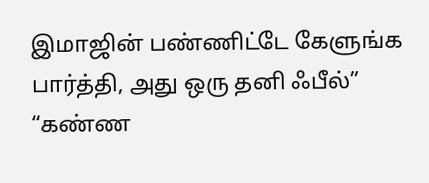இமாஜின் பண்ணிட்டே கேளுங்க பார்த்தி, அது ஒரு தனி ஃபீல்”
“கண்ண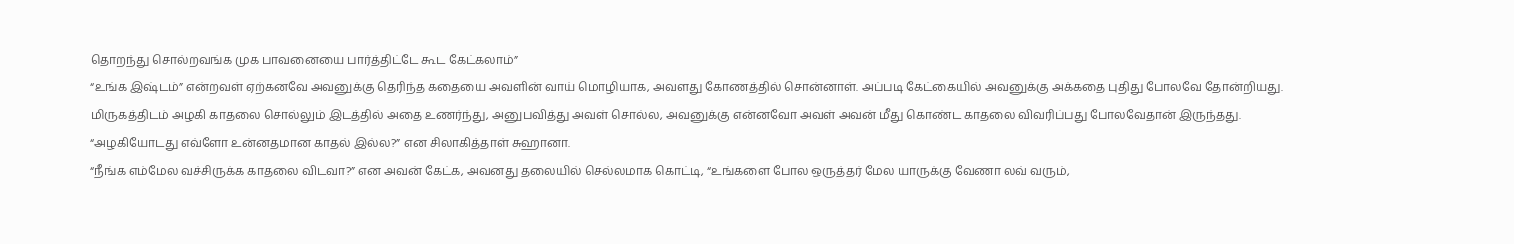தொறந்து சொல்றவங்க முக பாவனையை பார்த்திட்டே கூட கேட்கலாம்”
“உங்க இஷ்டம்” என்றவள் ஏற்கனவே அவனுக்கு தெரிந்த கதையை அவளின் வாய் மொழியாக, அவளது கோணத்தில் சொன்னாள். அப்படி கேட்கையில் அவனுக்கு அக்கதை புதிது போலவே தோன்றியது.
மிருகத்திடம் அழகி காதலை சொல்லும் இடத்தில் அதை உணர்ந்து, அனுபவித்து அவள் சொல்ல, அவனுக்கு என்னவோ அவள் அவன் மீது கொண்ட காதலை விவரிப்பது போலவேதான் இருந்தது.
“அழகியோடது எவ்ளோ உன்னதமான காதல் இல்ல?” என சிலாகித்தாள் சுஹானா.
“நீங்க எம்மேல வச்சிருக்க காதலை விடவா?” என அவன் கேட்க, அவனது தலையில் செல்லமாக கொட்டி, “உங்களை போல ஒருத்தர் மேல யாருக்கு வேணா லவ் வரும்,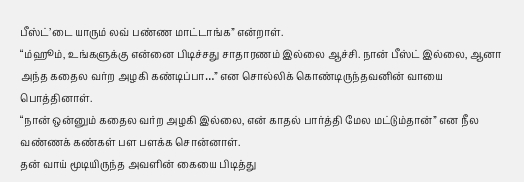பீஸ்ட்’டை யாரும் லவ் பண்ண மாட்டாங்க” என்றாள்.
“ம்ஹூம், உங்களுக்கு என்னை பிடிச்சது சாதாரணம் இல்லை ஆச்சி. நான் பீஸ்ட் இல்லை, ஆனா அந்த கதைல வர்ற அழகி கண்டிப்பா…” என சொல்லிக் கொண்டிருந்தவனின் வாயை பொத்தினாள்.
“நான் ஒன்னும் கதைல வர்ற அழகி இல்லை, என் காதல் பார்த்தி மேல மட்டும்தான்” என நீல வண்ணக் கண்கள் பள பளக்க சொன்னாள்.
தன் வாய் மூடியிருந்த அவளின் கையை பிடித்து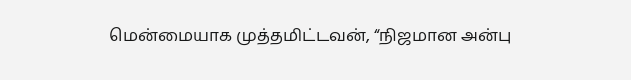மென்மையாக முத்தமிட்டவன், “நிஜமான அன்பு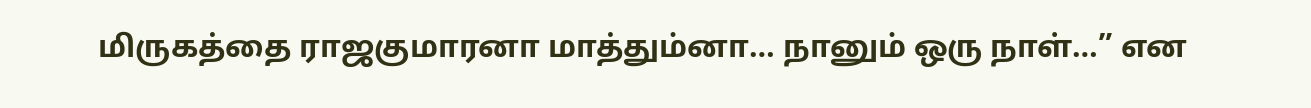மிருகத்தை ராஜகுமாரனா மாத்தும்னா… நானும் ஒரு நாள்…” என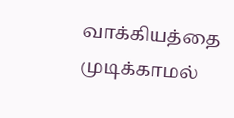வாக்கியத்தை முடிக்காமல்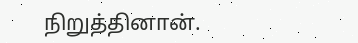நிறுத்தினான்.